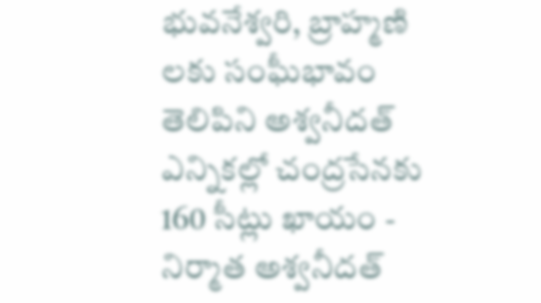భువనేశ్వరి, బ్రాహ్మణి లకు సంఘీభావం తెలిపిని అశ్వనీదత్
ఎన్నికల్లో చంద్రసేనకు 160 సీట్లు ఖాయం - నిర్మాత అశ్వనీదత్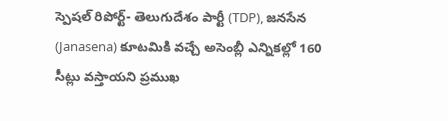స్పెషల్ రిపోర్ట్- తెలుగుదేశం పార్టీ (TDP), జనసేన (Janasena) కూటమికి వచ్చే అసెంబ్లీ ఎన్నికల్లో 160 సీట్లు వస్తాయని ప్రముఖ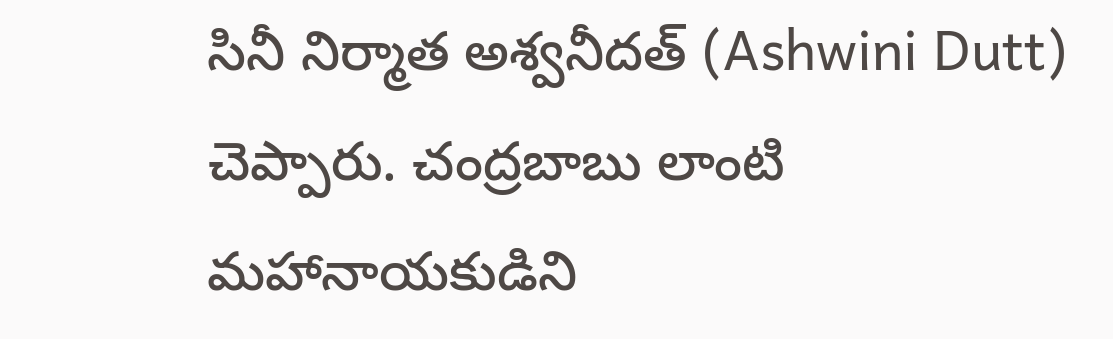సినీ నిర్మాత అశ్వనీదత్ (Ashwini Dutt) చెప్పారు. చంద్రబాబు లాంటి మహానాయకుడిని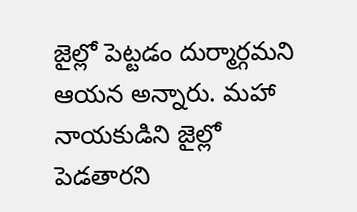జైల్లో పెట్టడం దుర్మార్గమని ఆయన అన్నారు. మహా నాయకుడిని జైల్లో పెడతారని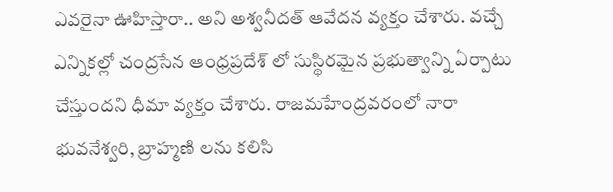ఎవరైనా ఊహిస్తారా.. అని అశ్వనీదత్ ఆవేదన వ్యక్తం చేశారు. వచ్చే ఎన్నికల్లో చంద్రసేన ఆంధ్రప్రదేశ్ లో సుస్థిరమైన ప్రభుత్వాన్ని ఏర్పాటు చేస్తుందని ధీమా వ్యక్తం చేశారు. రాజమహేంద్రవరంలో నారా భువనేశ్వరి, బ్రాహ్మణి లను కలిసి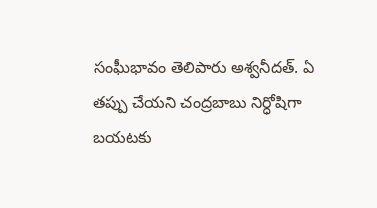సంఘీభావం తెలిపారు అశ్వనీదత్. ఏ తప్పు చేయని చంద్రబాబు నిర్ధోషిగా బయటకు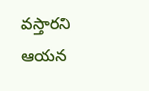వస్తారని ఆయన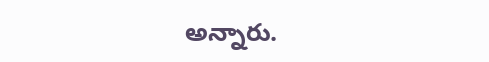అన్నారు.